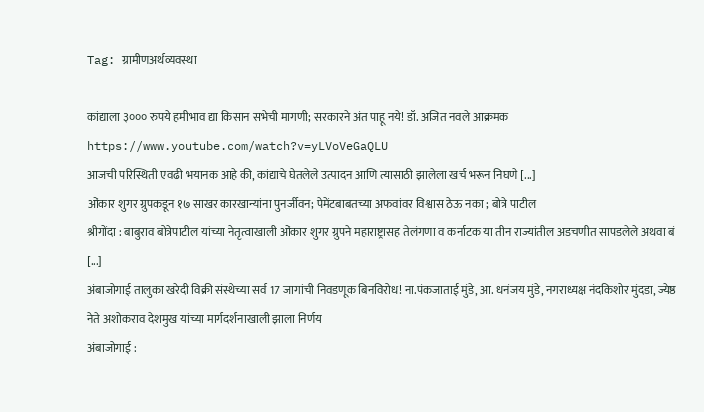Tag: ग्रामीणअर्थव्यवस्था

कांद्याला ३००० रुपये हमीभाव द्या किसान सभेची मागणी; सरकारने अंत पाहू नये! डॉ. अजित नवले आक्रमक
https://www.youtube.com/watch?v=yLVoVeGaQLU
आजची परिस्थिती एवढी भयानक आहे की, कांद्याचे घेतलेले उत्पादन आणि त्यासाठी झालेला खर्च भरून निघणे [...]
ओंकार शुगर ग्रुपकडून १७ साखर कारखान्यांना पुनर्जीवन; पेमेंटबाबतच्या अफवांवर विश्वास ठेऊ नका ; बोत्रे पाटील
श्रीगोंदा : बाबुराव बोत्रेपाटील यांच्या नेतृत्वाखाली ओंकार शुगर ग्रुपने महाराष्ट्रासह तेलंगणा व कर्नाटक या तीन राज्यांतील अडचणीत सापडलेले अथवा बं [...]
अंबाजोगाई तालुका खरेदी विक्री संस्थेच्या सर्व 17 जागांची निवडणूक बिनविरोध! ना.पंकजाताई मुंडे, आ. धनंजय मुंडे, नगराध्यक्ष नंदकिशोर मुंदडा, ज्येष्ठ नेते अशोकराव देशमुख यांच्या मार्गदर्शनाखाली झाला निर्णय
अंबाजोगाई :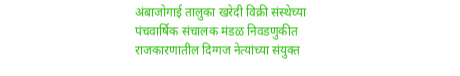अंबाजोगाई तालुका खरेदी विक्री संस्थेच्या पंचवार्षिक संचालक मंडळ निवडणुकीत राजकारणातील दिग्गज नेत्यांच्या संयुक्त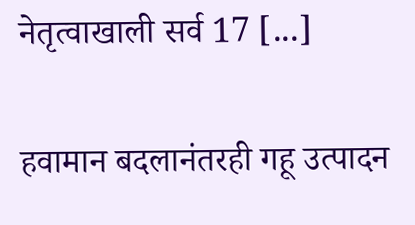नेतृत्वाखाली सर्व 17 [...]

हवामान बदलानंतरही गहू उत्पादन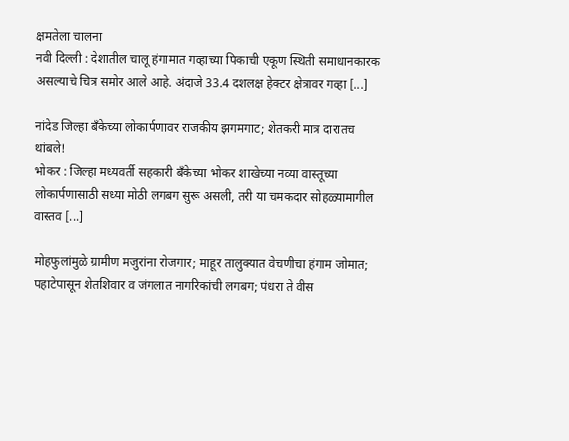क्षमतेला चालना
नवी दिल्ली : देशातील चालू हंगामात गव्हाच्या पिकाची एकूण स्थिती समाधानकारक असल्याचे चित्र समोर आले आहे. अंदाजे 33.4 दशलक्ष हेक्टर क्षेत्रावर गव्हा [...]

नांदेड जिल्हा बँकेच्या लोकार्पणावर राजकीय झगमगाट; शेतकरी मात्र दारातच थांबले!
भोकर : जिल्हा मध्यवर्ती सहकारी बँकेच्या भोकर शाखेच्या नव्या वास्तूच्या लोकार्पणासाठी सध्या मोठी लगबग सुरू असली, तरी या चमकदार सोहळ्यामागील वास्तव [...]

मोहफुलांमुळे ग्रामीण मजुरांना रोजगार; माहूर तालुक्यात वेचणीचा हंगाम जोमात; पहाटेपासून शेतशिवार व जंगलात नागरिकांची लगबग; पंधरा ते वीस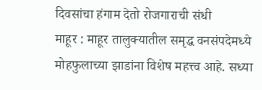दिवसांचा हंगाम देतो रोजगाराची संधी
माहूर : माहूर तालुक्यातील समृद्ध वनसंपदेमध्ये मोहफुलाच्या झाडांना विशेष महत्त्व आहे. सध्या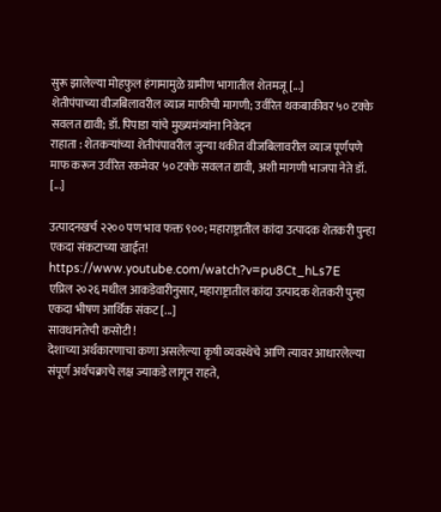सुरू झालेल्या मोहफुल हंगामामुळे ग्रामीण भागातील शेतमजू [...]
शेतीपंपाच्या वीजबिलावरील व्याज माफीची मागणी; उर्वरित थकबाकीवर ५० टक्के सवलत द्यावी; डॉ. पिपाडा यांचे मुख्यमंत्र्यांना निवेदन
राहाता : शेतकऱ्यांच्या शेतीपंपावरील जुन्या थकीत वीजबिलावरील व्याज पूर्णपणे माफ करून उर्वरित रकमेवर ५० टक्के सवलत द्यावी, अशी मागणी भाजपा नेते डॉ. [...]

उत्पादनखर्च २२०० पण भाव फक्त ९००; महाराष्ट्रातील कांदा उत्पादक शेतकरी पुन्हा एकदा संकटाच्या खाईत!
https://www.youtube.com/watch?v=pu8Ct_hLs7E
एप्रिल २०२६ मधील आकडेवारीनुसार, महाराष्ट्रातील कांदा उत्पादक शेतकरी पुन्हा एकदा भीषण आर्थिक संकट [...]
सावधानतेची कसोटी !
देशाच्या अर्थकारणाचा कणा असलेल्या कृषी व्यवस्थेचे आणि त्यावर आधारलेल्या संपूर्ण अर्थचक्राचे लक्ष ज्याकडे लागून राहते,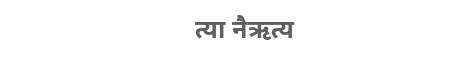त्या नैऋत्य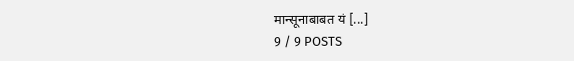मान्सूनाबाबत यं [...]
9 / 9 POSTS